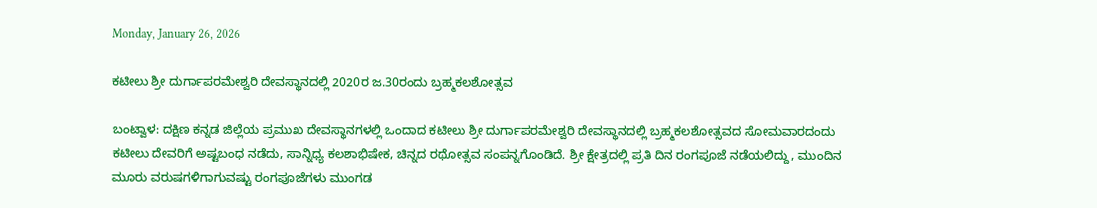Monday, January 26, 2026

ಕಟೀಲು ಶ್ರೀ ದುರ್ಗಾಪರಮೇಶ್ವರಿ ದೇವಸ್ಥಾನದಲ್ಲಿ 2020ರ ಜ.30ರಂದು ಬ್ರಹ್ಮಕಲಶೋತ್ಸವ

ಬಂಟ್ವಾಳ: ದಕ್ಷಿಣ ಕನ್ನಡ ಜಿಲ್ಲೆಯ ಪ್ರಮುಖ ದೇವಸ್ಥಾನಗಳಲ್ಲಿ ಒಂದಾದ ಕಟೀಲು ಶ್ರೀ ದುರ್ಗಾಪರಮೇಶ್ವರಿ ದೇವಸ್ಥಾನದಲ್ಲಿ ಬ್ರಹ್ಮಕಲಶೋತ್ಸವದ ಸೋಮವಾರದಂದು ಕಟೀಲು ದೇವರಿಗೆ ಅಷ್ಟಬಂಧ ನಡೆದು, ಸಾನ್ನಿಧ್ಯ ಕಲಶಾಭಿಷೇಕ, ಚಿನ್ನದ ರಥೋತ್ಸವ ಸಂಪನ್ನಗೊಂಡಿದೆ. ಶ್ರೀ ಕ್ಷೇತ್ರದಲ್ಲಿ ಪ್ರತಿ ದಿನ ರಂಗಪೂಜೆ ನಡೆಯಲಿದ್ದು, ಮುಂದಿನ ಮೂರು ವರುಷಗಳಿಗಾಗುವಷ್ಟು ರಂಗಪೂಜೆಗಳು ಮುಂಗಡ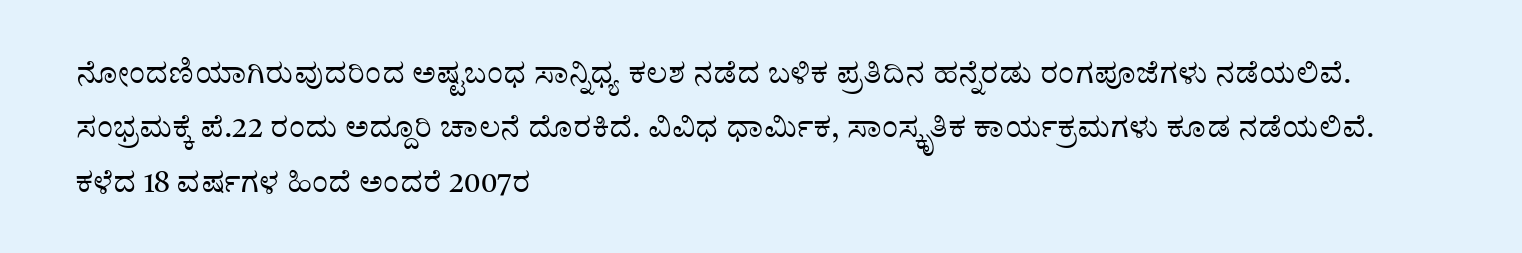ನೋಂದಣಿಯಾಗಿರುವುದರಿಂದ ಅಷ್ಟಬಂಧ ಸಾನ್ನಿಧ್ಯ ಕಲಶ ನಡೆದ ಬಳಿಕ ಪ್ರತಿದಿನ ಹನ್ನೆರಡು ರಂಗಪೂಜೆಗಳು ನಡೆಯಲಿವೆ.
ಸಂಭ್ರಮಕ್ಕೆ ಪೆ.22 ರಂದು ಅದ್ದೂರಿ ಚಾಲನೆ ದೊರಕಿದೆ. ವಿವಿಧ ಧಾರ್ಮಿಕ, ಸಾಂಸ್ಕೃತಿಕ ಕಾರ್ಯಕ್ರಮಗಳು ಕೂಡ ನಡೆಯಲಿವೆ. ಕಳೆದ 18 ವರ್ಷಗಳ ಹಿಂದೆ ಅಂದರೆ 2007ರ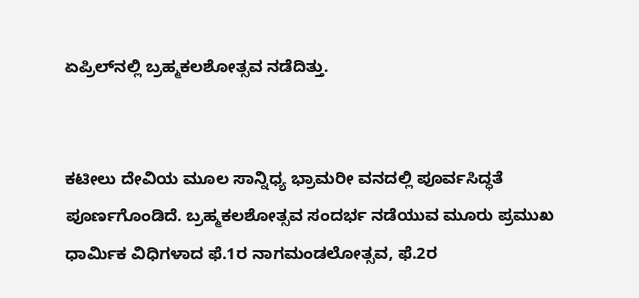ಏಪ್ರಿಲ್‌ನಲ್ಲಿ ಬ್ರಹ್ಮಕಲಶೋತ್ಸವ ನಡೆದಿತ್ತು.


ಕಟೀಲು ದೇವಿಯ ಮೂಲ ಸಾನ್ನಿಧ್ಯ ಭ್ರಾಮರೀ ವನದಲ್ಲಿ ಪೂರ್ವಸಿದ್ಧತೆ ಪೂರ್ಣಗೊಂಡಿದೆ. ಬ್ರಹ್ಮಕಲಶೋತ್ಸವ ಸಂದರ್ಭ ನಡೆಯುವ ಮೂರು ಪ್ರಮುಖ ಧಾರ್ಮಿಕ ವಿಧಿಗಳಾದ ಫೆ.1ರ ನಾಗಮಂಡಲೋತ್ಸವ, ಫೆ.2ರ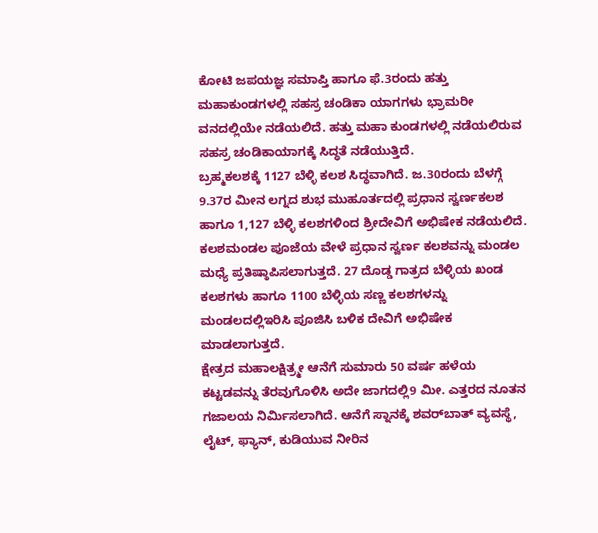ಕೋಟಿ ಜಪಯಜ್ಞ ಸಮಾಪ್ತಿ ಹಾಗೂ ಫೆ.3ರಂದು ಹತ್ತು ಮಹಾಕುಂಡಗಳಲ್ಲಿ ಸಹಸ್ರ ಚಂಡಿಕಾ ಯಾಗಗಳು ಭ್ರಾಮರೀ ವನದಲ್ಲಿಯೇ ನಡೆಯಲಿದೆ. ಹತ್ತು ಮಹಾ ಕುಂಡಗಳಲ್ಲಿ ನಡೆಯಲಿರುವ ಸಹಸ್ರ ಚಂಡಿಕಾಯಾಗಕ್ಕೆ ಸಿದ್ಧತೆ ನಡೆಯುತ್ತಿದೆ.
ಬ್ರಹ್ಮಕಲಶಕ್ಕೆ 1127 ಬೆಳ್ಳಿ ಕಲಶ ಸಿದ್ಧವಾಗಿದೆ. ಜ.30ರಂದು ಬೆಳಗ್ಗೆ 9.37ರ ಮೀನ ಲಗ್ನದ ಶುಭ ಮುಹೂರ್ತದಲ್ಲಿ ಪ್ರಧಾನ ಸ್ವರ್ಣಕಲಶ ಹಾಗೂ 1,127 ಬೆಳ್ಳಿ ಕಲಶಗಳಿಂದ ಶ್ರೀದೇವಿಗೆ ಅಭಿಷೇಕ ನಡೆಯಲಿದೆ. ಕಲಶಮಂಡಲ ಪೂಜೆಯ ವೇಳೆ ಪ್ರಧಾನ ಸ್ವರ್ಣ ಕಲಶವನ್ನು ಮಂಡಲ ಮಧ್ಯೆ ಪ್ರತಿಷ್ಠಾಪಿಸಲಾಗುತ್ತದೆ. 27 ದೊಡ್ಡ ಗಾತ್ರದ ಬೆಳ್ಳಿಯ ಖಂಡ ಕಲಶಗಳು ಹಾಗೂ 1100 ಬೆಳ್ಳಿಯ ಸಣ್ಣ ಕಲಶಗಳನ್ನು ಮಂಡಲದಲ್ಲಿಇರಿಸಿ ಪೂಜಿಸಿ ಬಳಿಕ ದೇವಿಗೆ ಅಭಿಷೇಕ ಮಾಡಲಾಗುತ್ತದೆ.
ಕ್ಷೇತ್ರದ ಮಹಾಲಕ್ಷಿತ್ರ್ಮೕ ಆನೆಗೆ ಸುಮಾರು 50 ವರ್ಷ ಹಳೆಯ ಕಟ್ಟಡವನ್ನು ತೆರವುಗೊಳಿಸಿ ಅದೇ ಜಾಗದಲ್ಲಿ9 ಮೀ. ಎತ್ತರದ ನೂತನ ಗಜಾಲಯ ನಿರ್ಮಿಸಲಾಗಿದೆ. ಆನೆಗೆ ಸ್ನಾನಕ್ಕೆ ಶವರ್‌ಬಾತ್‌ ವ್ಯವಸ್ಥೆ, ಲೈಟ್‌, ಫ್ಯಾನ್‌, ಕುಡಿಯುವ ನೀರಿನ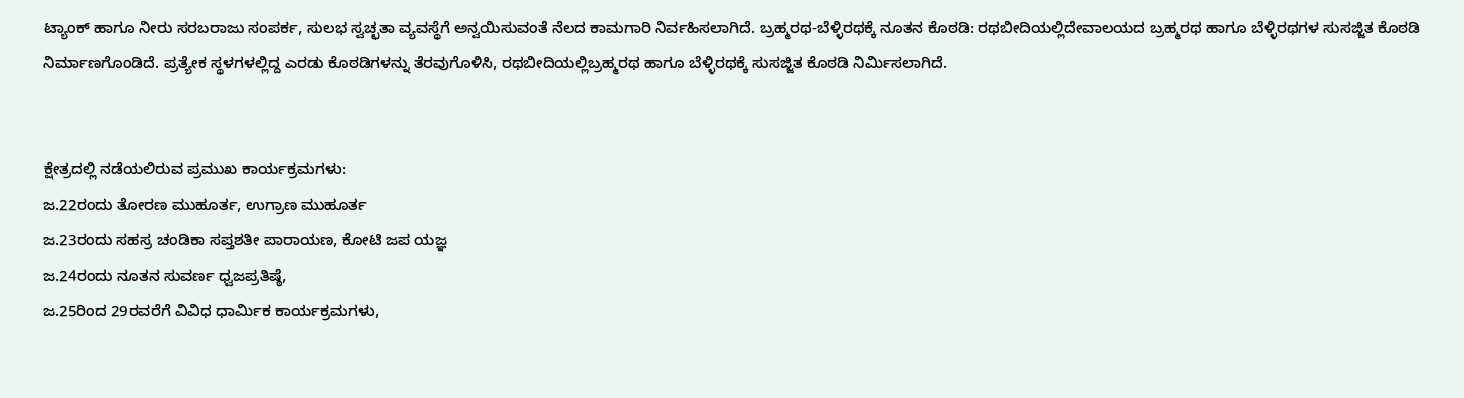ಟ್ಯಾಂಕ್‌ ಹಾಗೂ ನೀರು ಸರಬರಾಜು ಸಂಪರ್ಕ, ಸುಲಭ ಸ್ವಚ್ಛತಾ ವ್ಯವಸ್ಥೆಗೆ ಅನ್ವಯಿಸುವಂತೆ ನೆಲದ ಕಾಮಗಾರಿ ನಿರ್ವಹಿಸಲಾಗಿದೆ. ಬ್ರಹ್ಮರಥ-ಬೆಳ್ಳಿರಥಕ್ಕೆ ನೂತನ ಕೊಠಡಿ: ರಥಬೀದಿಯಲ್ಲಿದೇವಾಲಯದ ಬ್ರಹ್ಮರಥ ಹಾಗೂ ಬೆಳ್ಳಿರಥಗಳ ಸುಸಜ್ಜಿತ ಕೊಠಡಿ ನಿರ್ಮಾಣಗೊಂಡಿದೆ. ಪ್ರತ್ಯೇಕ ಸ್ಥಳಗಳಲ್ಲಿದ್ದ ಎರಡು ಕೊಠಡಿಗಳನ್ನು ತೆರವುಗೊಳಿಸಿ, ರಥಬೀದಿಯಲ್ಲಿಬ್ರಹ್ಮರಥ ಹಾಗೂ ಬೆಳ್ಳಿರಥಕ್ಕೆ ಸುಸಜ್ಜಿತ ಕೊಠಡಿ ನಿರ್ಮಿಸಲಾಗಿದೆ.


ಕ್ಷೇತ್ರದಲ್ಲಿ ನಡೆಯಲಿರುವ ಪ್ರಮುಖ ಕಾರ್ಯಕ್ರಮಗಳು:
ಜ.22ರಂದು ತೋರಣ ಮುಹೂರ್ತ, ಉಗ್ರಾಣ ಮುಹೂರ್ತ
ಜ.23ರಂದು ಸಹಸ್ರ ಚಂಡಿಕಾ ಸಪ್ತಶತೀ ಪಾರಾಯಣ, ಕೋಟಿ ಜಪ ಯಜ್ಞ
ಜ.24ರಂದು ನೂತನ ಸುವರ್ಣ ಧ್ವಜಪ್ರತಿಷ್ಠೆ,
ಜ.25ರಿಂದ 29ರವರೆಗೆ ವಿವಿಧ ಧಾರ್ಮಿಕ ಕಾರ್ಯಕ್ರಮಗಳು,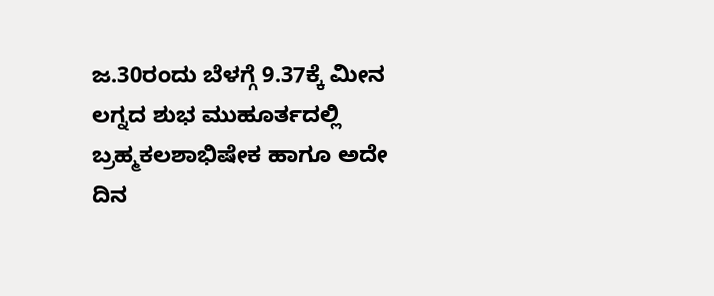ಜ.30ರಂದು ಬೆಳಗ್ಗೆ 9.37ಕ್ಕೆ ಮೀನ ಲಗ್ನದ ಶುಭ ಮುಹೂರ್ತದಲ್ಲಿ ಬ್ರಹ್ಮಕಲಶಾಭಿಷೇಕ ಹಾಗೂ ಅದೇ ದಿನ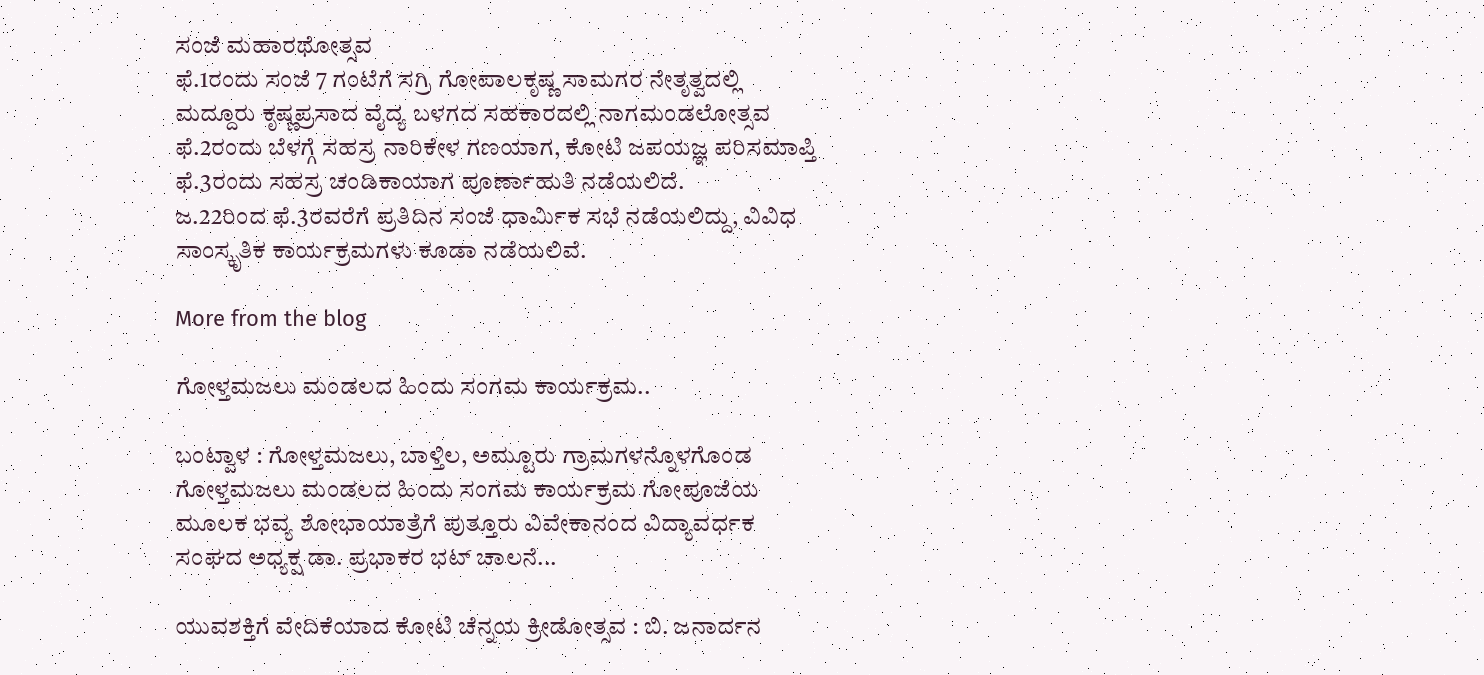ಸಂಜೆ ಮಹಾರಥೋತ್ಸವ
ಫೆ.1ರಂದು ಸಂಜೆ 7 ಗಂಟೆಗೆ ಸಗ್ರಿ ಗೋಪಾಲಕೃಷ್ಣ ಸಾಮಗರ ನೇತೃತ್ವದಲ್ಲಿ ಮದ್ದೂರು ಕೃಷ್ಣಪ್ರಸಾದ ವೈದ್ಯ ಬಳಗದ ಸಹಕಾರದಲ್ಲಿ ನಾಗಮಂಡಲೋತ್ಸವ
ಫೆ.2ರಂದು ಬೆಳಗ್ಗೆ ಸಹಸ್ರ ನಾರಿಕೇಳ ಗಣಯಾಗ, ಕೋಟಿ ಜಪಯಜ್ಞ ಪರಿಸಮಾಪ್ತಿ
ಫೆ.3ರಂದು ಸಹಸ್ರ ಚಂಡಿಕಾಯಾಗ ಪೂರ್ಣಾಹುತಿ ನಡೆಯಲಿದೆ.
ಜ.22ರಿಂದ ಫೆ.3ರವರೆಗೆ ಪ್ರತಿದಿನ ಸಂಜೆ ಧಾರ್ಮಿಕ ಸಭೆ ನಡೆಯಲಿದ್ದು, ವಿವಿಧ ಸಾಂಸ್ಕೃತಿಕ ಕಾರ್ಯಕ್ರಮಗಳು ಕೂಡಾ ನಡೆಯಲಿವೆ.

More from the blog

ಗೋಳ್ತಮಜಲು ಮಂಡಲದ ಹಿಂದು ಸಂಗಮ ಕಾರ್ಯಕ್ರಮ..

ಬಂಟ್ವಾಳ : ಗೋಳ್ತಮಜಲು, ಬಾಳ್ತಿಲ, ಅಮ್ಟೂರು ಗ್ರಾಮಗಳನ್ನೊಳಗೊಂಡ ಗೋಳ್ತಮಜಲು ಮಂಡಲದ ಹಿಂದು ಸಂಗಮ ಕಾರ್ಯಕ್ರಮ ಗೋಪೂಜೆಯ ಮೂಲಕ ಭವ್ಯ ಶೋಭಾಯಾತ್ರೆಗೆ ಪುತ್ತೂರು ವಿವೇಕಾನಂದ ವಿದ್ಯಾವರ್ಧಕ ಸಂಘದ ಅಧ್ಯಕ್ಷ ಡಾ. ಪ್ರಭಾಕರ ಭಟ್ ಚಾಲನೆ...

ಯುವಶಕ್ತಿಗೆ ವೇದಿಕೆಯಾದ ಕೋಟಿ ಚೆನ್ನಯ ಕ್ರೀಡೋತ್ಸವ : ಬಿ. ಜನಾರ್ದನ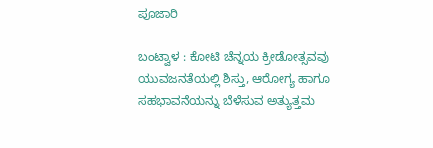ಪೂಜಾರಿ

ಬಂಟ್ವಾಳ : ಕೋಟಿ ಚೆನ್ನಯ ಕ್ರೀಡೋತ್ಸವವು ಯುವಜನತೆಯಲ್ಲಿ ಶಿಸ್ತು, ಆರೋಗ್ಯ ಹಾಗೂ ಸಹಭಾವನೆಯನ್ನು ಬೆಳೆಸುವ ಅತ್ಯುತ್ತಮ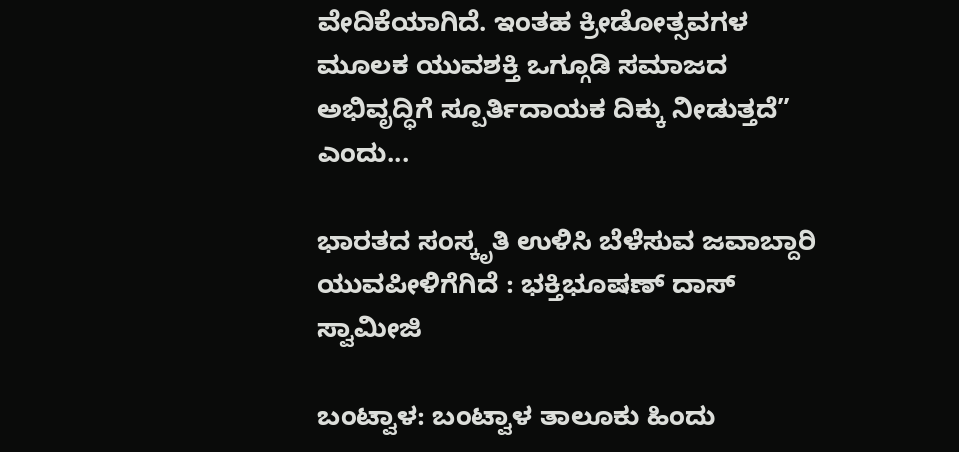ವೇದಿಕೆಯಾಗಿದೆ. ಇಂತಹ ಕ್ರೀಡೋತ್ಸವಗಳ ಮೂಲಕ ಯುವಶಕ್ತಿ ಒಗ್ಗೂಡಿ ಸಮಾಜದ ಅಭಿವೃದ್ಧಿಗೆ ಸ್ಪೂರ್ತಿದಾಯಕ ದಿಕ್ಕು ನೀಡುತ್ತದೆ” ಎಂದು...

ಭಾರತದ ಸಂಸ್ಕೃತಿ ಉಳಿಸಿ ಬೆಳೆಸುವ ಜವಾಬ್ದಾರಿ ಯುವಪೀಳಿಗೆಗಿದೆ : ಭಕ್ತಿಭೂಷಣ್ ದಾಸ್ ಸ್ವಾಮೀಜಿ

ಬಂಟ್ವಾಳ: ಬಂಟ್ವಾಳ ತಾಲೂಕು ಹಿಂದು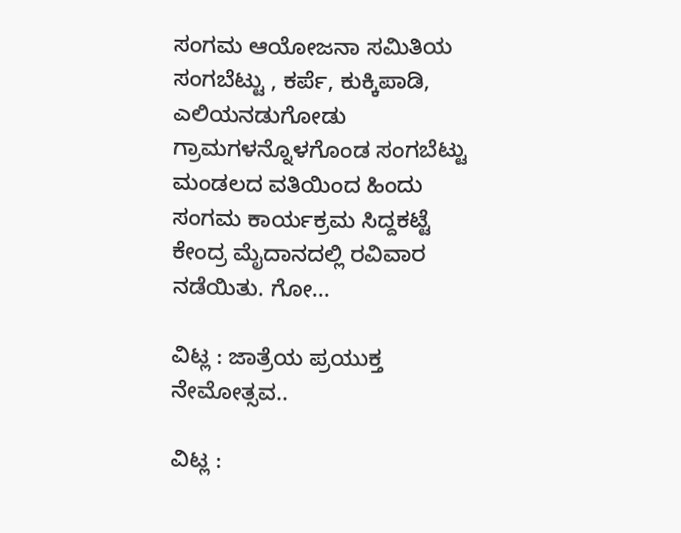ಸಂಗಮ ಆಯೋಜನಾ ಸಮಿತಿಯ ಸಂಗಬೆಟ್ಟು , ಕರ್ಪೆ, ಕುಕ್ಕಿಪಾಡಿ, ಎಲಿಯನಡುಗೋಡು ಗ್ರಾಮಗಳನ್ನೊಳಗೊಂಡ ಸಂಗಬೆಟ್ಟು ಮಂಡಲದ ವತಿಯಿಂದ ಹಿಂದು ಸಂಗಮ ಕಾರ್ಯಕ್ರಮ ಸಿದ್ದಕಟ್ಟೆ ಕೇಂದ್ರ ಮೈದಾನದಲ್ಲಿ ರವಿವಾರ ನಡೆಯಿತು. ಗೋ...

ವಿಟ್ಲ : ಜಾತ್ರೆಯ ಪ್ರಯುಕ್ತ ನೇಮೋತ್ಸವ..

ವಿಟ್ಲ :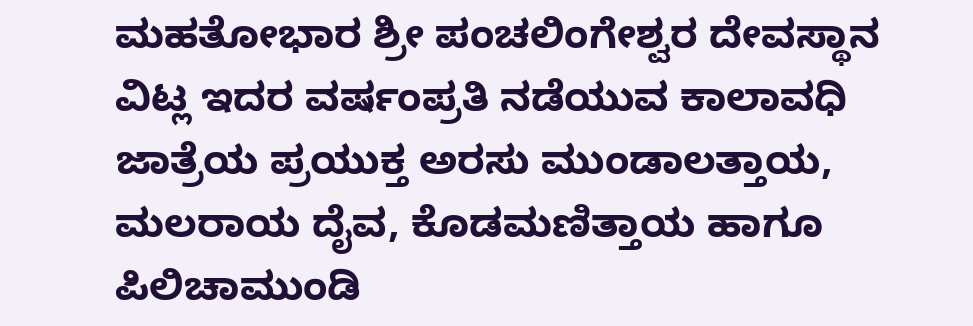ಮಹತೋಭಾರ ಶ್ರೀ ಪಂಚಲಿಂಗೇಶ್ವರ ದೇವಸ್ಥಾನ ವಿಟ್ಲ ಇದರ ವರ್ಷಂಪ್ರತಿ ನಡೆಯುವ ಕಾಲಾವಧಿ ಜಾತ್ರೆಯ ಪ್ರಯುಕ್ತ ಅರಸು ಮುಂಡಾಲತ್ತಾಯ, ಮಲರಾಯ ದೈವ, ಕೊಡಮಣಿತ್ತಾಯ ಹಾಗೂ ಪಿಲಿಚಾಮುಂಡಿ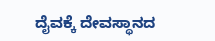ದೈವಕ್ಕೆ ದೇವಸ್ಥಾನದ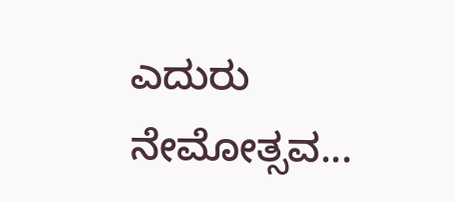ಎದುರು ನೇಮೋತ್ಸವ...